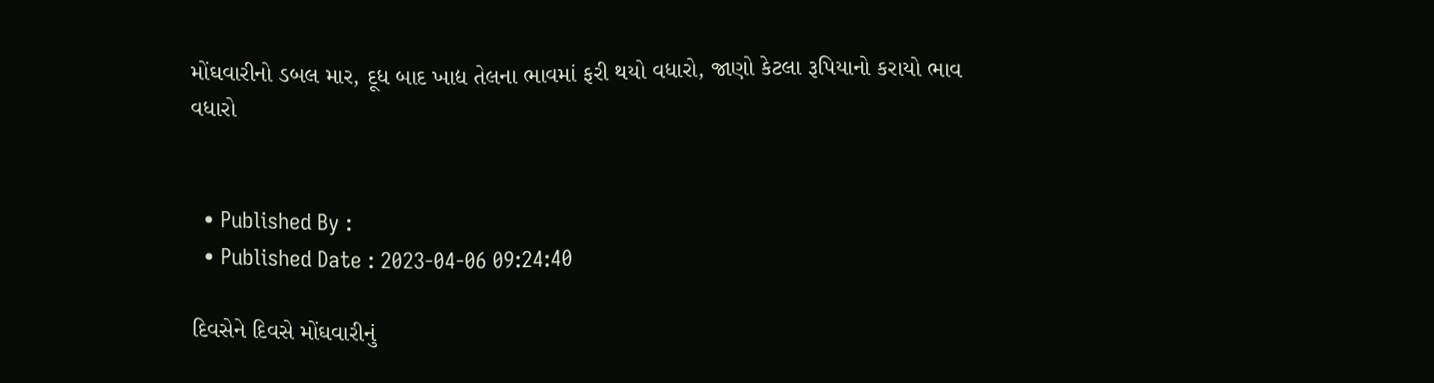મોંઘવારીનો ડબલ માર, દૂધ બાદ ખાદ્ય તેલના ભાવમાં ફરી થયો વધારો, જાણો કેટલા રૂપિયાનો કરાયો ભાવ વધારો


  • Published By :
  • Published Date : 2023-04-06 09:24:40

દિવસેને દિવસે મોંઘવારીનું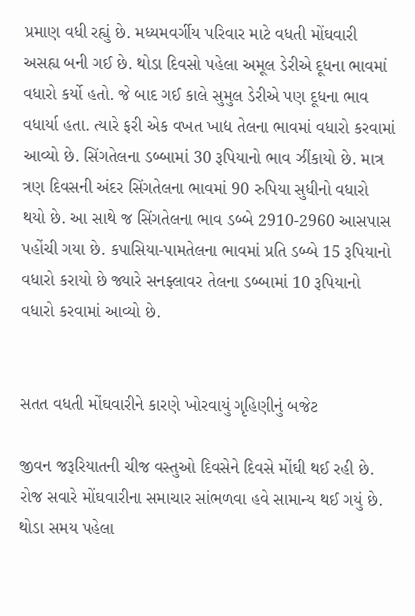પ્રમાણ વધી રહ્યું છે. મધ્યમવર્ગીય પરિવાર માટે વધતી મોંઘવારી અસહ્ય બની ગઈ છે. થોડા દિવસો પહેલા અમૂલ ડેરીએ દૂધના ભાવમાં વધારો કર્યો હતો. જે બાદ ગઈ કાલે સુમુલ ડેરીએ પણ દૂધના ભાવ વધાર્યા હતા. ત્યારે ફરી એક વખત ખાદ્ય તેલના ભાવમાં વધારો કરવામાં આવ્યો છે. સિંગતેલના ડબ્બામાં 30 રૂપિયાનો ભાવ ઝીંકાયો છે. માત્ર ત્રણ દિવસની અંદર સિંગતેલના ભાવમાં 90 રુપિયા સુધીનો વધારો થયો છે. આ સાથે જ સિંગતેલના ભાવ ડબ્બે 2910-2960 આસપાસ પહોંચી ગયા છે. કપાસિયા-પામતેલના ભાવમાં પ્રતિ ડબ્બે 15 રૂપિયાનો વધારો કરાયો છે જ્યારે સનફ્લાવર તેલના ડબ્બામાં 10 રૂપિયાનો વધારો કરવામાં આવ્યો છે.


સતત વધતી મોંઘવારીને કારણે ખોરવાયું ગૃહિણીનું બજેટ

જીવન જરૂરિયાતની ચીજ વસ્તુઓ દિવસેને દિવસે મોંઘી થઈ રહી છે. રોજ સવારે મોંઘવારીના સમાચાર સાંભળવા હવે સામાન્ય થઈ ગયું છે. થોડા સમય પહેલા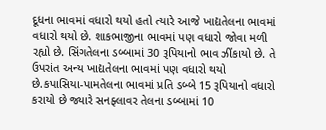દૂધના ભાવમાં વધારો થયો હતો ત્યારે આજે ખાદ્યતેલના ભાવમાં વધારો થયો છે. શાકભાજીના ભાવમાં પણ વધારો જોવા મળી રહ્યો છે. સિંગતેલના ડબ્બામાં 30 રૂપિયાનો ભાવ ઝીંકાયો છે. તે ઉપરાંત અન્ય ખાદ્યતેલના ભાવમાં પણ વધારો થયો છે.કપાસિયા-પામતેલના ભાવમાં પ્રતિ ડબ્બે 15 રૂપિયાનો વધારો કરાયો છે જ્યારે સનફ્લાવર તેલના ડબ્બામાં 10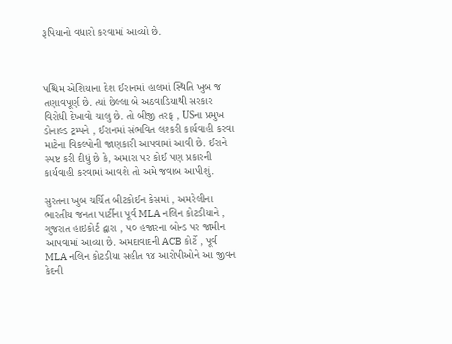રૂપિયાનો વધારો કરવામાં આવ્યો છે.



પશ્ચિમ એશિયાના દેશ ઈરાનમાં હાલમાં સ્થિતિ ખુબ જ તણાવપૂર્ણ છે. ત્યાં છેલ્લા બે અઠવાડિયાથી સરકાર વિરોધી દેખાવો ચાલુ છે. તો બીજી તરફ , USના પ્રમુખ ડોનાલ્ડ ટ્રમ્પને , ઈરાનમાં સંભવિત લશ્કરી કાર્યવાહી કરવા માટેના વિકલ્પોની જાણકારી આપવામાં આવી છે. ઈરાને સ્પષ્ટ કરી દીધું છે કે, અમારા પર કોઈ પણ પ્રકારની કાર્યવાહી કરવામાં આવશે તો અમે જવાબ આપીશું.

સુરતના ખુબ ચર્ચિત બીટકોઈન કેસમાં , અમરેલીના ભારતીય જનતા પાર્ટીના પૂર્વ MLA નલિન કોટડીયાને , ગુજરાત હાઇકોર્ટ દ્વારા , ૫૦ હજારના બોન્ડ પર જામીન આપવામાં આવ્યા છે. અમદાવાદની ACB કોર્ટે , પૂર્વ MLA નલિન કોટડીયા સહીત ૧૪ આરોપીઓને આ જીવન કેદની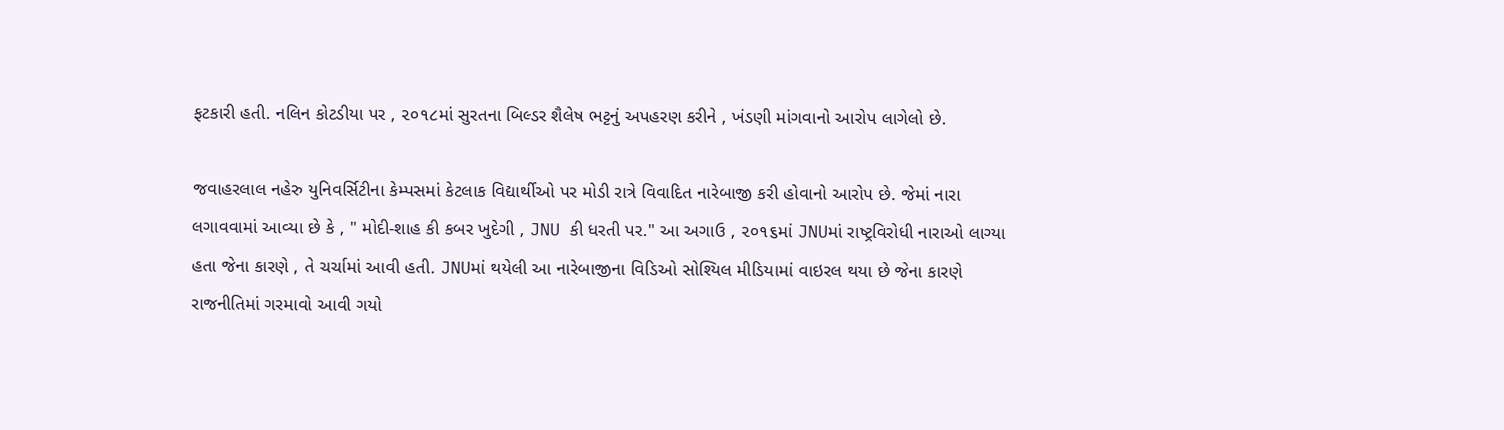ફટકારી હતી. નલિન કોટડીયા પર , ૨૦૧૮માં સુરતના બિલ્ડર શૈલેષ ભટ્ટનું અપહરણ કરીને , ખંડણી માંગવાનો આરોપ લાગેલો છે.

જવાહરલાલ નહેરુ યુનિવર્સિટીના કેમ્પસમાં કેટલાક વિદ્યાર્થીઓ પર મોડી રાત્રે વિવાદિત નારેબાજી કરી હોવાનો આરોપ છે. જેમાં નારા લગાવવામાં આવ્યા છે કે , " મોદી-શાહ કી કબર ખુદેગી , JNU કી ધરતી પર." આ અગાઉ , ૨૦૧૬માં JNUમાં રાષ્ટ્રવિરોધી નારાઓ લાગ્યા હતા જેના કારણે , તે ચર્ચામાં આવી હતી. JNUમાં થયેલી આ નારેબાજીના વિડિઓ સોશ્યિલ મીડિયામાં વાઇરલ થયા છે જેના કારણે રાજનીતિમાં ગરમાવો આવી ગયો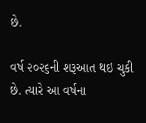છે.

વર્ષ ૨૦૨૬ની શરૂઆત થઇ ચુકી છે. ત્યારે આ વર્ષના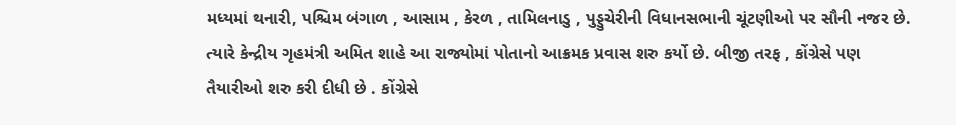મધ્યમાં થનારી, પશ્ચિમ બંગાળ , આસામ , કેરળ , તામિલનાડુ , પુડ્ડુચેરીની વિધાનસભાની ચૂંટણીઓ પર સૌની નજર છે. ત્યારે કેન્દ્રીય ગૃહમંત્રી અમિત શાહે આ રાજ્યોમાં પોતાનો આક્રમક પ્રવાસ શરુ કર્યો છે. બીજી તરફ , કોંગ્રેસે પણ તૈયારીઓ શરુ કરી દીધી છે . કોંગ્રેસે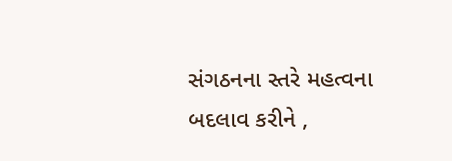સંગઠનના સ્તરે મહત્વના બદલાવ કરીને ,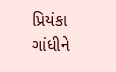પ્રિયંકા ગાંધીને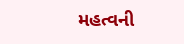મહત્વની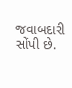જવાબદારી સોંપી છે.